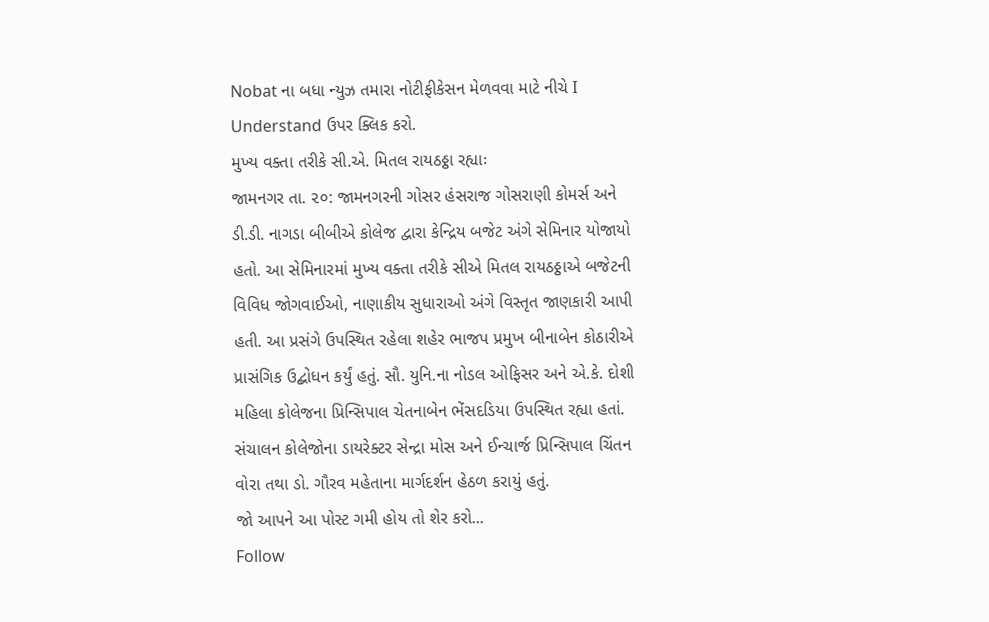Nobat ના બધા ન્યુઝ તમારા નોટીફીકેસન મેળવવા માટે નીચે I Understand ઉપર ક્લિક કરો.
મુખ્ય વક્તા તરીકે સી.એ. મિતલ રાયઠઠ્ઠા રહ્યાઃ
જામનગર તા. ૨૦: જામનગરની ગોસર હંસરાજ ગોસરાણી કોમર્સ અને ડી.ડી. નાગડા બીબીએ કોલેજ દ્વારા કેન્દ્રિય બજેટ અંગે સેમિનાર યોજાયો હતો. આ સેમિનારમાં મુખ્ય વક્તા તરીકે સીએ મિતલ રાયઠઠ્ઠાએ બજેટની વિવિધ જોગવાઈઓ, નાણાકીય સુધારાઓ અંગે વિસ્તૃત જાણકારી આપી હતી. આ પ્રસંગે ઉપસ્થિત રહેલા શહેર ભાજપ પ્રમુખ બીનાબેન કોઠારીએ પ્રાસંગિક ઉદ્બોધન કર્યું હતું. સૌ. યુનિ.ના નોડલ ઓફિસર અને એ.કે. દોશી મહિલા કોલેજના પ્રિન્સિપાલ ચેતનાબેન ભેંસદડિયા ઉપસ્થિત રહ્યા હતાં. સંચાલન કોલેજોના ડાયરેક્ટર સેન્દ્રા મોસ અને ઈન્ચાર્જ પ્રિન્સિપાલ ચિંતન વોરા તથા ડો. ગૌરવ મહેતાના માર્ગદર્શન હેઠળ કરાયું હતું.
જો આપને આ પોસ્ટ ગમી હોય તો શેર કરો...
Follow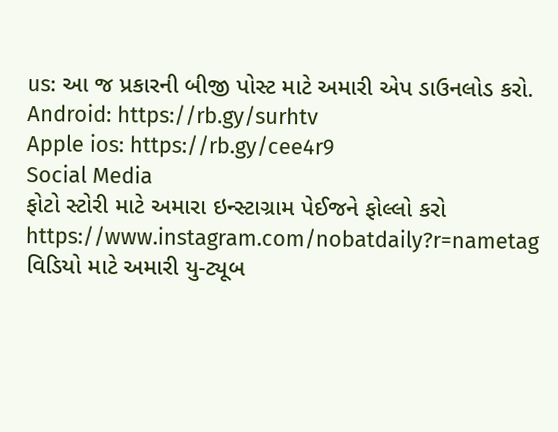us: આ જ પ્રકારની બીજી પોસ્ટ માટે અમારી એપ ડાઉનલોડ કરો.
Android: https://rb.gy/surhtv
Apple ios: https://rb.gy/cee4r9
Social Media
ફોટો સ્ટોરી માટે અમારા ઇન્સ્ટાગ્રામ પેઈજને ફોલ્લો કરો
https://www.instagram.com/nobatdaily?r=nametag
વિડિયો માટે અમારી યુ-ટ્યૂબ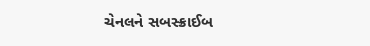ચેનલને સબસ્ક્રાઈબ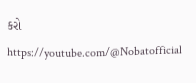કરો
https://youtube.com/@Nobatofficial